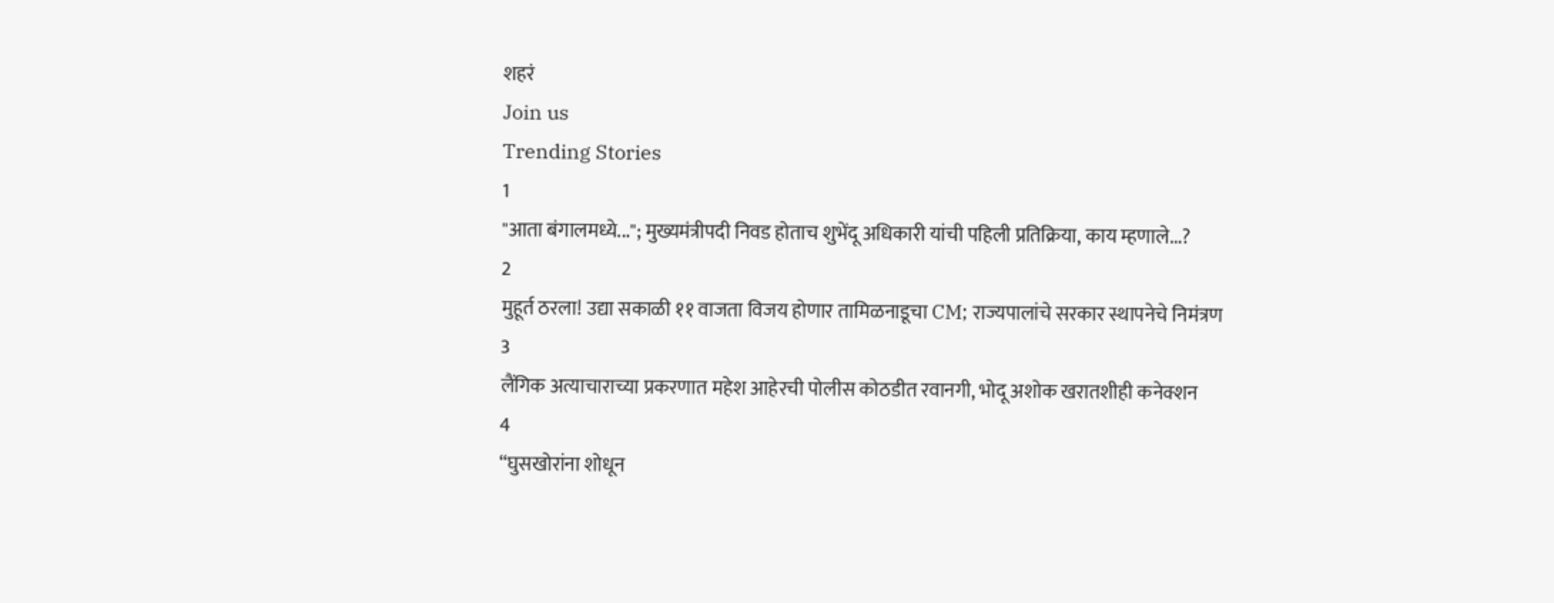शहरं
Join us
Trending Stories
1
"आता बंगालमध्ये..."; मुख्यमंत्रीपदी निवड होताच शुभेंदू अधिकारी यांची पहिली प्रतिक्रिया, काय म्हणाले...?
2
मुहूर्त ठरला! उद्या सकाळी ११ वाजता विजय होणार तामिळनाडूचा CM; राज्यपालांचे सरकार स्थापनेचे निमंत्रण
3
लैंगिक अत्याचाराच्या प्रकरणात महेश आहेरची पोलीस कोठडीत रवानगी, भोदू अशोक खरातशीही कनेक्शन
4
“घुसखोरांना शोधून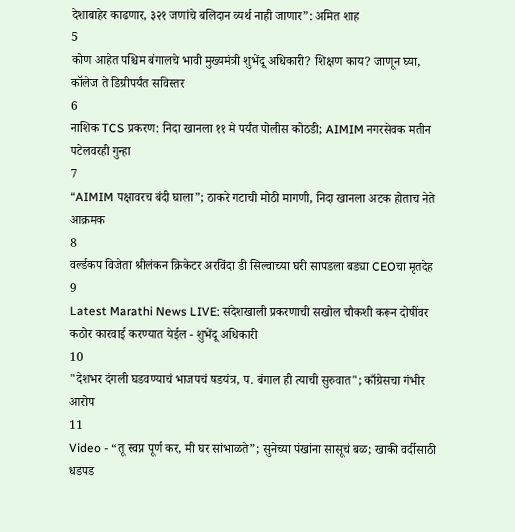देशाबाहेर काढणार, ३२१ जणांचे बलिदान व्यर्थ नाही जाणार”: अमित शाह
5
कोण आहेत पश्चिम बंगालचे भावी मुख्यमंत्री शुभेंदू अधिकारी? शिक्षण काय? जाणून घ्या, कॉलेज ते डिग्रीपर्यंत सविस्तर
6
नाशिक TCS प्रकरण: निदा खानला ११ मे पर्यंत पोलीस कोठडी; AIMIM नगरसेवक मतीन पटेलवरही गुन्हा
7
“AIMIM पक्षावरच बंदी घाला”; ठाकरे गटाची मोठी मागणी, निदा खानला अटक होताच नेते आक्रमक
8
वर्ल्डकप विजेता श्रीलंकन क्रिकेटर अरविंदा डी सिल्वाच्या घरी सापडला बड्या CEOचा मृतदेह
9
Latest Marathi News LIVE: संदेशखाली प्रकरणाची सखोल चौकशी करून दोषींवर कठोर कारवाई करण्यात येईल - शुभेंदू अधिकारी
10
"देशभर दंगली घडवण्याचं भाजपचं षडयंत्र, प. बंगाल ही त्याची सुरुवात"; काँग्रेसचा गंभीर आरोप
11
Video - “तू स्वप्न पूर्ण कर, मी घर सांभाळते”; सुनेच्या पंखांना सासूचं बळ; खाकी वर्दीसाठी धडपड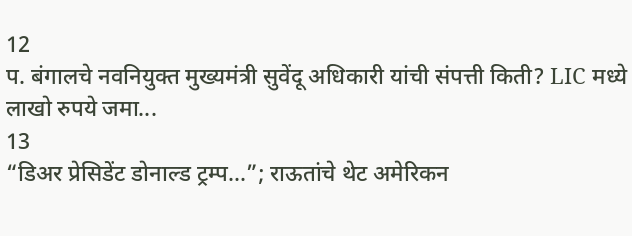12
प. बंगालचे नवनियुक्त मुख्यमंत्री सुवेंदू अधिकारी यांची संपत्ती किती? LIC मध्ये लाखो रुपये जमा...
13
“डिअर प्रेसिडेंट डोनाल्ड ट्रम्प...”; राऊतांचे थेट अमेरिकन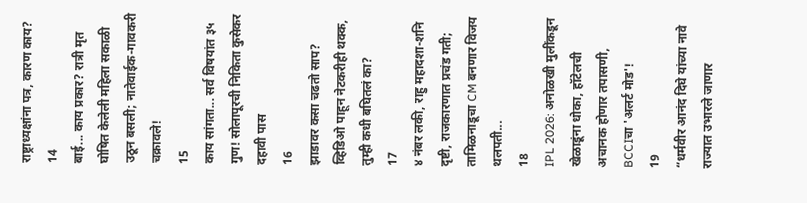राष्ट्राध्यक्षांना पत्र, कारण काय?
14
बाई... काय प्रकार? रात्री मृत घोषित केलेली महिला सकाळी उठून बसली; नातेवाईक-गावकरी चक्रावले!
15
काय सांगता... सर्व विषयांत ३५ गुण! सोलापूरची निकिता कुसेकर दहावी पास
16
झाडावर कसा चढतो साप? व्हिडिओ पाहून नेटकरीही थक्क, तुम्ही कधी बघितलं का?
17
४ नंबर लकी, राहु महादशा-शनि दृष्टी, राजकारणात प्रचंड गती; तामिळनाडूचा CM बनणार विजय थलपती...
18
IPL 2026: अनोळखी मुलींकडून खेळाडूंना धोका, हॉटेलची अचानक होणार तपासणी, BCCIचा 'अलर्ट मोड'!
19
“धर्मवीर आनंद दिघे यांच्या नावे राज्यात उभारले जाणार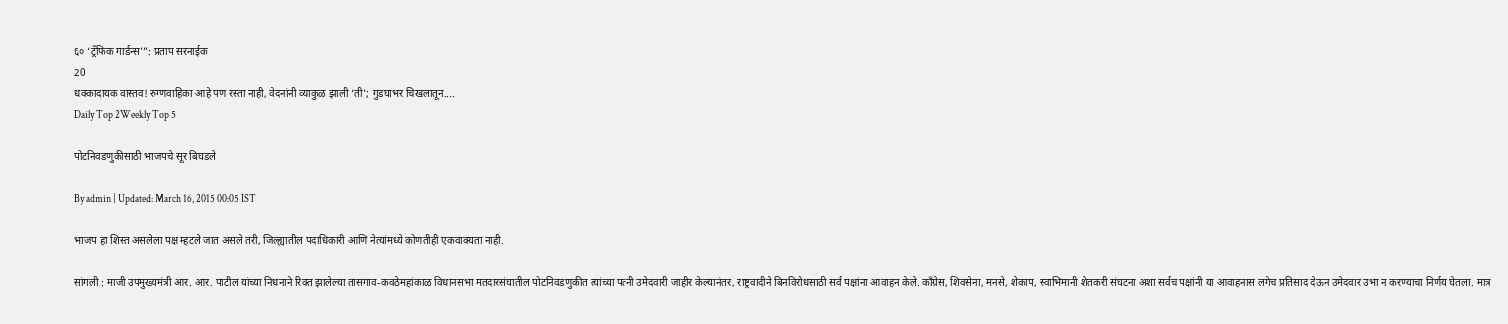६० ‘ट्रॅफिक गार्डन्स’”: प्रताप सरनाईक
20
धक्कादायक वास्तव! रुग्णवाहिका आहे पण रस्ता नाही, वेदनांनी व्याकुळ झाली ‘ती’; गुडघाभर चिखलातून....
Daily Top 2Weekly Top 5

पोटनिवडणुकीसाठी भाजपचे सूर बिघडले

By admin | Updated: March 16, 2015 00:05 IST

भाजप हा शिस्त असलेला पक्ष म्हटले जात असले तरी, जिल्ह्यातील पदाधिकारी आणि नेत्यांमध्ये कोणतीही एकवाक्यता नाही.

सांगली : माजी उपमुख्यमंत्री आर. आर. पाटील यांच्या निधनाने रिक्त झालेल्या तासगाव-कवठेमहांकाळ विधानसभा मतदारसंघातील पोटनिवडणुकीत त्यांच्या पत्नी उमेदवारी जाहीर केल्यानंतर, राष्ट्रवादीने बिनविरोधसाठी सर्व पक्षांना आवाहन केले. काँग्रेस, शिवसेना, मनसे, शेकाप, स्वाभिमानी शेतकरी संघटना अशा सर्वच पक्षांनी या आवाहनास लगेच प्रतिसाद देऊन उमेदवार उभा न करण्याचा निर्णय घेतला. मात्र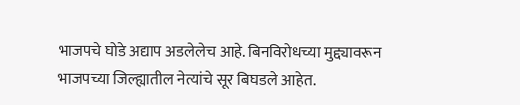भाजपचे घोडे अद्याप अडलेलेच आहे. बिनविरोधच्या मुद्द्यावरून भाजपच्या जिल्ह्यातील नेत्यांचे सूर बिघडले आहेत.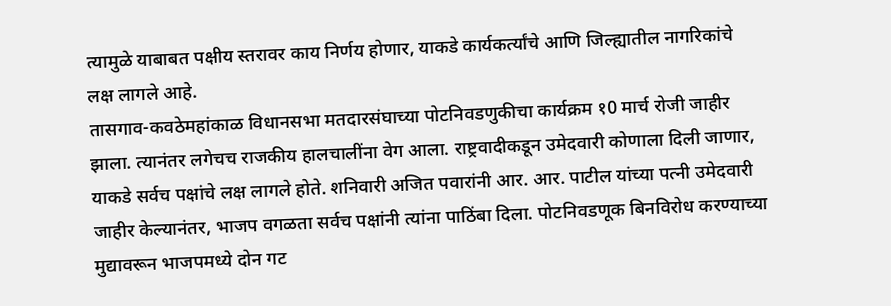त्यामुळे याबाबत पक्षीय स्तरावर काय निर्णय होणार, याकडे कार्यकर्त्यांचे आणि जिल्ह्यातील नागरिकांचे लक्ष लागले आहे.
तासगाव-कवठेमहांकाळ विधानसभा मतदारसंघाच्या पोटनिवडणुकीचा कार्यक्रम १0 मार्च रोजी जाहीर झाला. त्यानंतर लगेचच राजकीय हालचालींना वेग आला. राष्ट्रवादीकडून उमेदवारी कोणाला दिली जाणार, याकडे सर्वच पक्षांचे लक्ष लागले होते. शनिवारी अजित पवारांनी आर. आर. पाटील यांच्या पत्नी उमेदवारी जाहीर केल्यानंतर, भाजप वगळता सर्वच पक्षांनी त्यांना पाठिंबा दिला. पोटनिवडणूक बिनविरोध करण्याच्या मुद्यावरून भाजपमध्ये दोन गट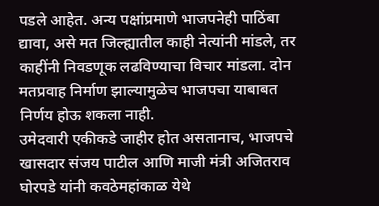पडले आहेत. अन्य पक्षांप्रमाणे भाजपनेही पाठिंबा द्यावा, असे मत जिल्ह्यातील काही नेत्यांनी मांडले, तर काहींनी निवडणूक लढविण्याचा विचार मांडला. दोन मतप्रवाह निर्माण झाल्यामुळेच भाजपचा याबाबत निर्णय होऊ शकला नाही.
उमेदवारी एकीकडे जाहीर होत असतानाच, भाजपचे खासदार संजय पाटील आणि माजी मंत्री अजितराव घोरपडे यांनी कवठेमहांकाळ येथे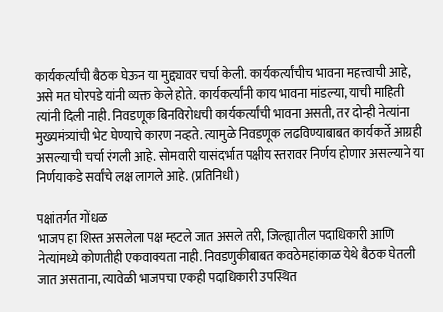कार्यकर्त्यांची बैठक घेऊन या मुद्द्यावर चर्चा केली. कार्यकर्त्यांचीच भावना महत्त्वाची आहे, असे मत घोरपडे यांनी व्यक्त केले होते. कार्यकर्त्यांनी काय भावना मांडल्या, याची माहिती त्यांनी दिली नाही. निवडणूक बिनविरोधची कार्यकर्त्यांची भावना असती, तर दोन्ही नेत्यांना मुख्यमंत्र्यांची भेट घेण्याचे कारण नव्हते. त्यामुळे निवडणूक लढविण्याबाबत कार्यकर्ते आग्रही असल्याची चर्चा रंगली आहे. सोमवारी यासंदर्भात पक्षीय स्तरावर निर्णय होणार असल्याने या निर्णयाकडे सर्वांचे लक्ष लागले आहे. (प्रतिनिधी)

पक्षांतर्गत गोंधळ
भाजप हा शिस्त असलेला पक्ष म्हटले जात असले तरी, जिल्ह्यातील पदाधिकारी आणि नेत्यांमध्ये कोणतीही एकवाक्यता नाही. निवडणुकीबाबत कवठेमहांकाळ येथे बैठक घेतली जात असताना, त्यावेळी भाजपचा एकही पदाधिकारी उपस्थित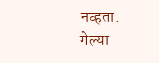नव्हता. गेल्या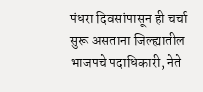पंधरा दिवसांपासून ही चर्चा सुरू असताना जिल्ह्यातील भाजपचे पदाधिकारी, नेते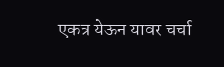एकत्र येऊन यावर चर्चा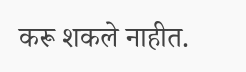करू शकले नाहीत.